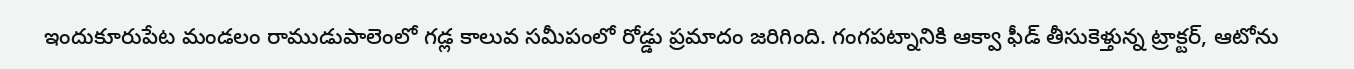ఇందుకూరుపేట మండలం రాముడుపాలెంలో గడ్ల కాలువ సమీపంలో రోడ్డు ప్రమాదం జరిగింది. గంగపట్నానికి ఆక్వా ఫీడ్ తీసుకెళ్తున్న ట్రాక్టర్, ఆటోను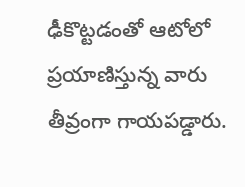ఢీకొట్టడంతో ఆటోలో ప్రయాణిస్తున్న వారు తీవ్రంగా గాయపడ్డారు.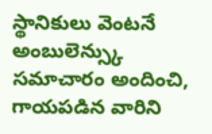స్థానికులు వెంటనే అంబులెన్స్కు సమాచారం అందించి, గాయపడిన వారిని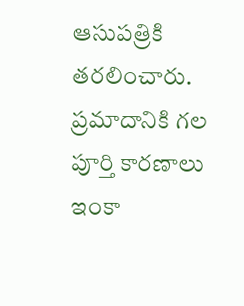ఆసుపత్రికి తరలించారు. ప్రమాదానికి గల పూర్తి కారణాలు ఇంకా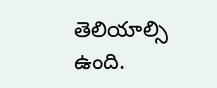తెలియాల్సి ఉంది.